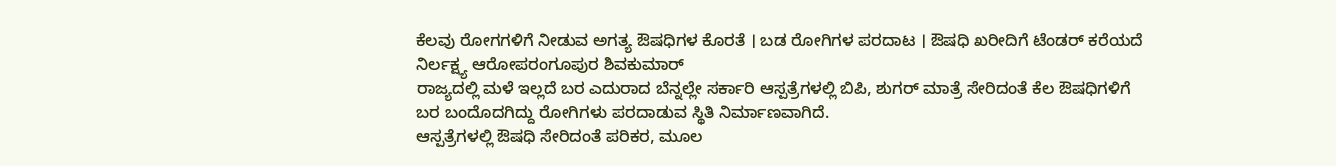ಕೆಲವು ರೋಗಗಳಿಗೆ ನೀಡುವ ಅಗತ್ಯ ಔಷಧಿಗಳ ಕೊರತೆ । ಬಡ ರೋಗಿಗಳ ಪರದಾಟ । ಔಷಧಿ ಖರೀದಿಗೆ ಟೆಂಡರ್ ಕರೆಯದೆ ನಿರ್ಲಕ್ಷ್ಯ ಆರೋಪರಂಗೂಪುರ ಶಿವಕುಮಾರ್
ರಾಜ್ಯದಲ್ಲಿ ಮಳೆ ಇಲ್ಲದೆ ಬರ ಎದುರಾದ ಬೆನ್ನಲ್ಲೇ ಸರ್ಕಾರಿ ಆಸ್ಪತ್ರೆಗಳಲ್ಲಿ ಬಿಪಿ, ಶುಗರ್ ಮಾತ್ರೆ ಸೇರಿದಂತೆ ಕೆಲ ಔಷಧಿಗಳಿಗೆ ಬರ ಬಂದೊದಗಿದ್ದು ರೋಗಿಗಳು ಪರದಾಡುವ ಸ್ಥಿತಿ ನಿರ್ಮಾಣವಾಗಿದೆ.
ಆಸ್ಪತ್ರೆಗಳಲ್ಲಿ ಔಷಧಿ ಸೇರಿದಂತೆ ಪರಿಕರ, ಮೂಲ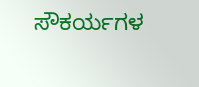ಸೌಕರ್ಯಗಳ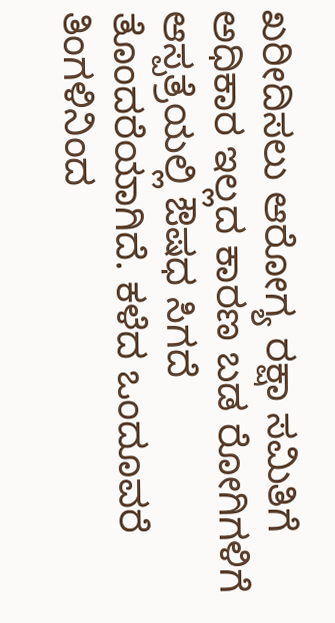ಖರೀದಿಸಲು ಆರೋಗ್ಯ ರಕ್ಷಾ ಸಮಿತಿಗೆ ಅಧಿಕಾರ ಇಲ್ಲದ ಕಾರಣ ಬಡ ರೋಗಿಗಳಿಗೆ ಆಸ್ಪತ್ರೆಯಲ್ಲಿ ಔಷಧ ಸಿಗದೆ ತೊಂದರೆಯಾಗಿದೆ. ಕಳೆದ ಒಂದೂವರೆ ತಿಂಗಳಿನಿಂದ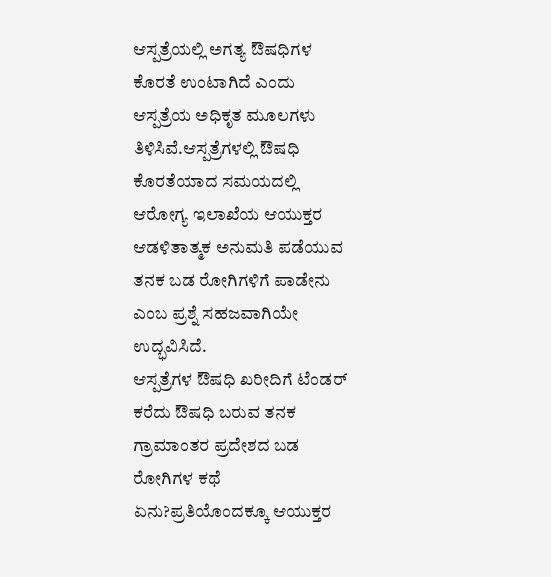ಆಸ್ಪತ್ರೆಯಲ್ಲಿ ಅಗತ್ಯ ಔಷಧಿಗಳ ಕೊರತೆ ಉಂಟಾಗಿದೆ ಎಂದು ಆಸ್ಪತ್ರೆಯ ಅಧಿಕೃತ ಮೂಲಗಳು ತಿಳಿಸಿವೆ.ಆಸ್ಪತ್ರೆಗಳಲ್ಲಿ ಔಷಧಿ ಕೊರತೆಯಾದ ಸಮಯದಲ್ಲಿ ಆರೋಗ್ಯ ಇಲಾಖೆಯ ಆಯುಕ್ತರ ಆಡಳಿತಾತ್ಮಕ ಅನುಮತಿ ಪಡೆಯುವ ತನಕ ಬಡ ರೋಗಿಗಳಿಗೆ ಪಾಡೇನು ಎಂಬ ಪ್ರಶ್ನೆ ಸಹಜವಾಗಿಯೇ ಉದ್ಭವಿಸಿದೆ.
ಆಸ್ಪತ್ರೆಗಳ ಔಷಧಿ ಖರೀದಿಗೆ ಟೆಂಡರ್ ಕರೆದು ಔಷಧಿ ಬರುವ ತನಕ ಗ್ರಾಮಾಂತರ ಪ್ರದೇಶದ ಬಡ ರೋಗಿಗಳ ಕಥೆ ಏನು?ಪ್ರತಿಯೊಂದಕ್ಕೂ ಆಯುಕ್ತರ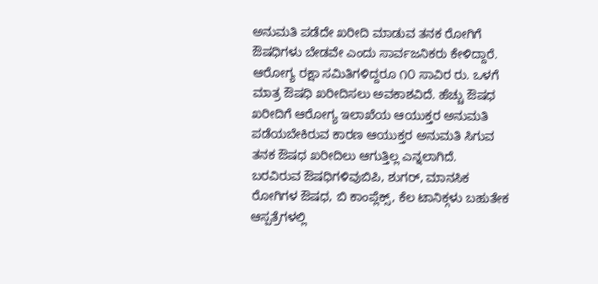ಅನುಮತಿ ಪಡೆದೇ ಖರೀದಿ ಮಾಡುವ ತನಕ ರೋಗಿಗೆ ಔಷಧಿಗಳು ಬೇಡವೇ ಎಂದು ಸಾರ್ವಜನಿಕರು ಕೇಳಿದ್ದಾರೆ.
ಆರೋಗ್ಯ ರಕ್ಷಾ ಸಮಿತಿಗಳಿದ್ದರೂ ೧೦ ಸಾವಿರ ರು. ಒಳಗೆ ಮಾತ್ರ ಔಷಧಿ ಖರೀದಿಸಲು ಅವಕಾಶವಿದೆ. ಹೆಚ್ಚು ಔಷಧ ಖರೀದಿಗೆ ಆರೋಗ್ಯ ಇಲಾಖೆಯ ಆಯುಕ್ತರ ಅನುಮತಿ ಪಡೆಯಬೇಕಿರುವ ಕಾರಣ ಆಯುಕ್ತರ ಅನುಮತಿ ಸಿಗುವ ತನಕ ಔಷಧ ಖರೀದಿಲು ಆಗುತ್ತಿಲ್ಲ ಎನ್ನಲಾಗಿದೆ.
ಬರವಿರುವ ಔಷಧಿಗಳಿವುಬಿಪಿ, ಶುಗರ್, ಮಾನಸಿಕ ರೋಗಿಗಳ ಔಷಧ, ಬಿ ಕಾಂಪ್ಲೆಕ್ಸ್, ಕೆಲ ಟಾನಿಕ್ಗಳು ಬಹುತೇಕ ಆಸ್ಪತ್ರೆಗಳಲ್ಲಿ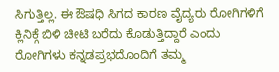ಸಿಗುತ್ತಿಲ್ಲ. ಈ ಔಷಧಿ ಸಿಗದ ಕಾರಣ ವೈದ್ಯರು ರೋಗಿಗಳಿಗೆ ಕ್ಲಿನಿಕ್ಗೆ ಬಿಳಿ ಚೀಟಿ ಬರೆದು ಕೊಡುತ್ತಿದ್ದಾರೆ ಎಂದು ರೋಗಿಗಳು ಕನ್ನಡಪ್ರಭದೊಂದಿಗೆ ತಮ್ಮ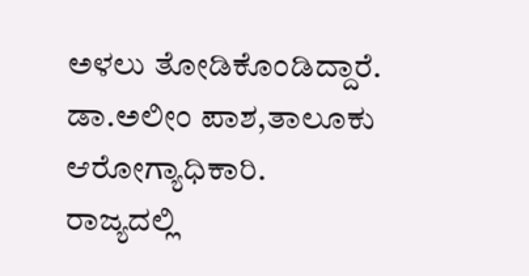ಅಳಲು ತೋಡಿಕೊಂಡಿದ್ದಾರೆ.
ಡಾ.ಅಲೀಂ ಪಾಶ,ತಾಲೂಕು ಆರೋಗ್ಯಾಧಿಕಾರಿ.
ರಾಜ್ಯದಲ್ಲಿ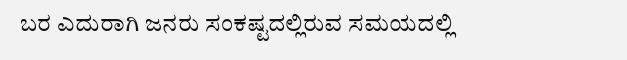ಬರ ಎದುರಾಗಿ ಜನರು ಸಂಕಷ್ಟದಲ್ಲಿರುವ ಸಮಯದಲ್ಲಿ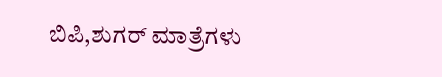ಬಿಪಿ,ಶುಗರ್ ಮಾತ್ರೆಗಳು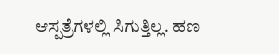ಆಸ್ಪತ್ರೆಗಳಲ್ಲಿ ಸಿಗುತ್ತಿಲ್ಲ. ಹಣ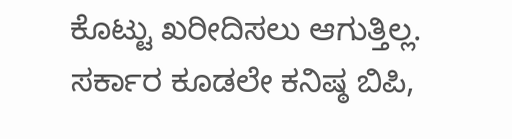ಕೊಟ್ಟು ಖರೀದಿಸಲು ಆಗುತ್ತಿಲ್ಲ. ಸರ್ಕಾರ ಕೂಡಲೇ ಕನಿಷ್ಠ ಬಿಪಿ,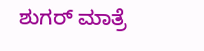ಶುಗರ್ ಮಾತ್ರೆ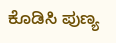ಕೊಡಿಸಿ ಪುಣ್ಯ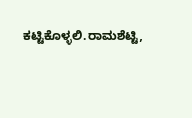ಕಟ್ಟಿಕೊಳ್ಳಲಿ.ರಾಮಶೆಟ್ಟಿ,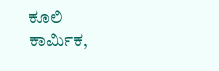ಕೂಲಿ ಕಾರ್ಮಿಕ,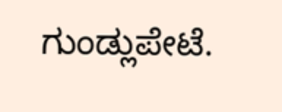ಗುಂಡ್ಲುಪೇಟೆ.